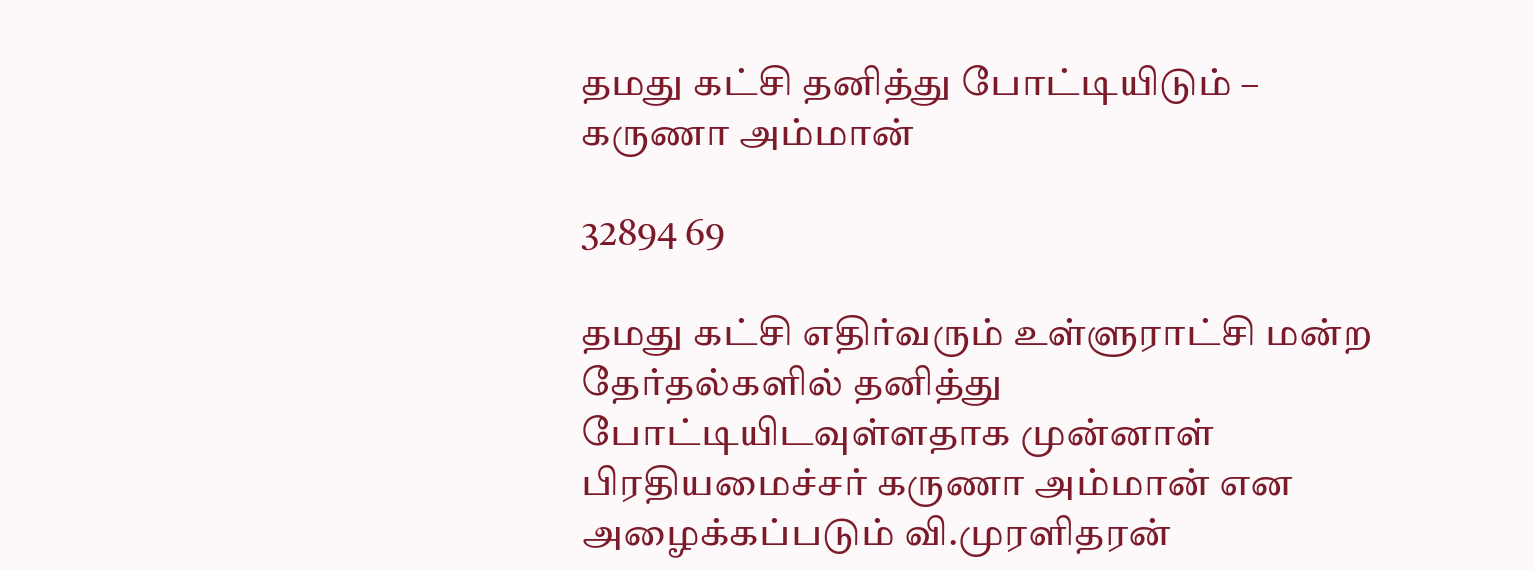தமது கட்சி தனித்து போட்டியிடும் – கருணா அம்மான்

32894 69

தமது கட்சி எதிர்வரும் உள்ளுராட்சி மன்ற தேர்தல்களில் தனித்து போட்டியிடவுள்ளதாக முன்னாள் பிரதியமைச்சர் கருணா அம்மான் என அழைக்கப்படும் வி.முரளிதரன்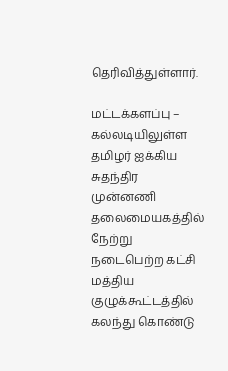தெரிவித்துள்ளார்.

மட்டக்களப்பு – கல்லடியிலுள்ள தமிழர் ஐக்கிய சுதந்திர முன்னணி தலைமையகத்தில் நேற்று நடைபெற்ற கட்சி மத்திய குழுக்கூட்டத்தில் கலந்து கொண்டு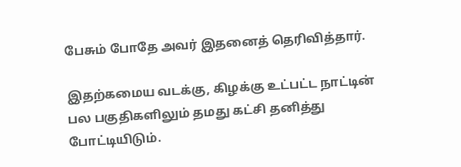பேசும் போதே அவர் இதனைத் தெரிவித்தார்.

இதற்கமைய வடக்கு, கிழக்கு உட்பட்ட நாட்டின் பல பகுதிகளிலும் தமது கட்சி தனித்து போட்டியிடும்.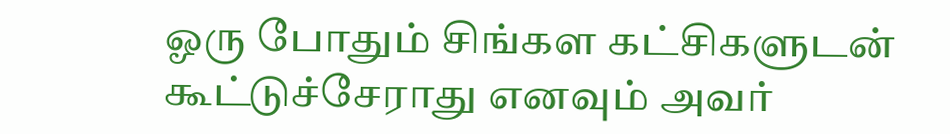ஓரு போதும் சிங்கள கட்சிகளுடன் கூட்டுச்சேராது எனவும் அவர்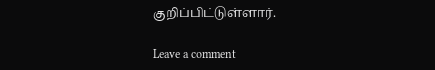குறிப்பிட்டுள்ளார்.

Leave a comment